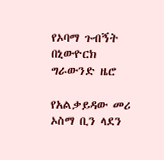የኦባማ ጉብኝት በኒውዮርክ ግራውንድ ዜሮ

የአልቃይዳው መሪ ኦስማ ቢን ላደን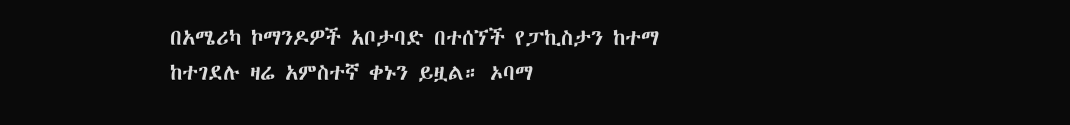በአሜሪካ ኮማንዶዎች አቦታባድ በተሰኘች የፓኪስታን ከተማ ከተገደሉ ዛሬ አምስተኛ ቀኑን ይዟል። ኦባማ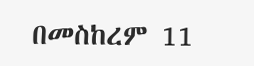በመስከረም 11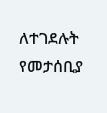ለተገደሉት የመታሰቢያ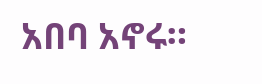አበባ አኖሩ።